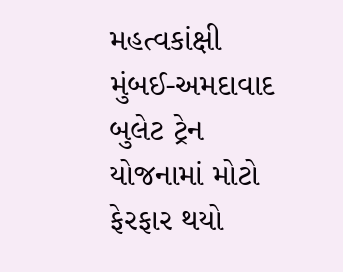મહત્વકાંક્ષી મુંબઈ-અમદાવાદ બુલેટ ટ્રેન યોજનામાં મોટો ફેરફાર થયો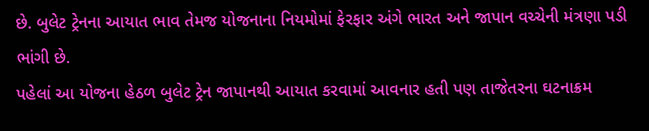છે. બુલેટ ટ્રેનના આયાત ભાવ તેમજ યોજનાના નિયમોમાં ફેરફાર અંગે ભારત અને જાપાન વચ્ચેની મંત્રણા પડી ભાંગી છે.
પહેલાં આ યોજના હેઠળ બુલેટ ટ્રેન જાપાનથી આયાત કરવામાં આવનાર હતી પણ તાજેતરના ઘટનાક્રમ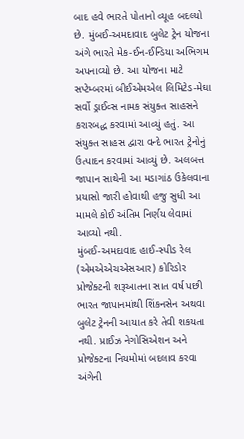બાદ હવે ભારતે પોતાનો વ્યૂહ બદલ્યો છે. મુંબઈ-અમદાવાદ બુલેટ ટ્રેન યોજના અંગે ભારતે મેક-ઈન-ઈન્ડિયા અભિગમ અપનાવ્યો છે. આ યોજના માટે સપ્ટેમ્બરમાં બીઈએમએલ લિમિટેડ-મેઘા સર્વો ડ્રાઈવ્સ નામક સંયુક્ત સાહસને કરારબદ્ધ કરવામાં આવ્યું હતું. આ સંયુક્ત સાહસ દ્વારા વન્દે ભારત ટ્રેનોનું ઉત્પાદન કરવામાં આવ્યું છે. અલબત્ત જાપાન સાથેની આ મડાગાંઠ ઉકેલવાના પ્રયાસો જારી હોવાથી હજુ સુધી આ મામલે કોઈ અંતિમ નિર્ણય લેવામાં આવ્યો નથી.
મુંબઈ-અમદાવાદ હાઈ-સ્પીડ રેલ (એમએએચએસઆર) કોરિડોર પ્રોજેક્ટની શરૂઆતના સાત વર્ષ પછી ભારત જાપાનમાંથી શિંકનસેન અથવા બુલેટ ટ્રેનની આયાત કરે તેવી શકયતા નથી. પ્રાઈઝ નેગોસિએશન અને પ્રોજેક્ટના નિયમોમાં બદલાવ કરવા અંગેની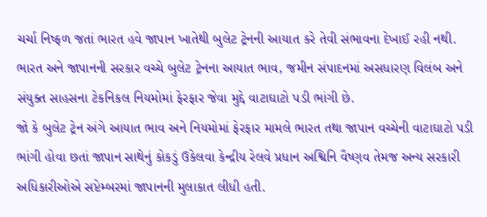ચર્ચા નિષ્ફળ જતાં ભારત હવે જાપાન ખાતેથી બુલેટ ટ્રેનની આયાત કરે તેવી સંભાવના દેખાઈ રહી નથી. ભારત અને જાપાનની સરકાર વચ્ચે બુલેટ ટ્રેનના આયાત ભાવ, જમીન સંપાદનમાં અસધારણ વિલંબ અને સંયુક્ત સાહસના ટેકનિકલ નિયમોમાં ફેરફાર જેવા મુદ્દે વાટાઘાટો પડી ભાંગી છે.
જો કે બુલેટ ટ્રેન અંગે આયાત ભાવ અને નિયમોમાં ફેરફાર મામલે ભારત તથા જાપાન વચ્ચેની વાટાઘાટો પડી ભાંગી હોવા છતાં જાપાન સાથેનું કોકડું ઉકેલવા કેન્દ્રીય રેલવે પ્રધાન અશ્વિનિ વૈષ્ણવ તેમજ અન્ય સરકારી અધિકારીઓએ સપ્ટેમ્બરમાં જાપાનની મુલાકાત લીધી હતી.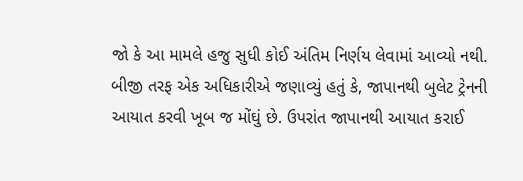જો કે આ મામલે હજુ સુધી કોઈ અંતિમ નિર્ણય લેવામાં આવ્યો નથી. બીજી તરફ એક અધિકારીએ જણાવ્યું હતું કે, જાપાનથી બુલેટ ટ્રેનની આયાત કરવી ખૂબ જ મોંઘું છે. ઉપરાંત જાપાનથી આયાત કરાઈ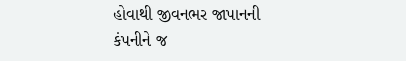હોવાથી જીવનભર જાપાનની કંપનીને જ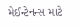મેઈન્ટેનન્સ માટે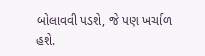બોલાવવી પડશે, જે પણ ખર્ચાળ હશે.